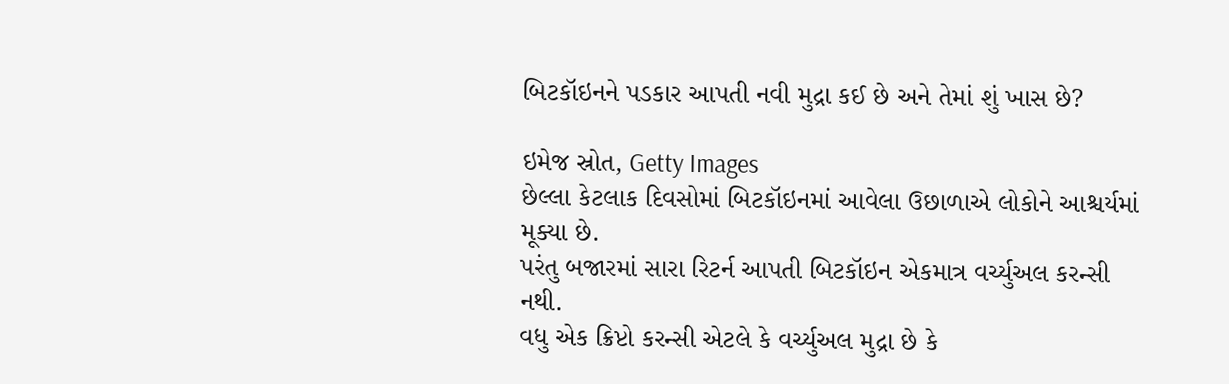બિટકૉઇનને પડકાર આપતી નવી મુદ્રા કઈ છે અને તેમાં શું ખાસ છે?

ઇમેજ સ્રોત, Getty Images
છેલ્લા કેટલાક દિવસોમાં બિટકૉઇનમાં આવેલા ઉછાળાએ લોકોને આશ્ચર્યમાં મૂક્યા છે.
પરંતુ બજારમાં સારા રિટર્ન આપતી બિટકૉઇન એકમાત્ર વર્ચ્યુઅલ કરન્સી નથી.
વધુ એક ક્રિપ્ટો કરન્સી એટલે કે વર્ચ્યુઅલ મુદ્રા છે કે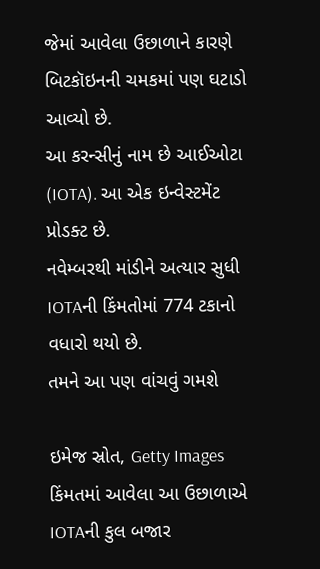જેમાં આવેલા ઉછાળાને કારણે બિટકૉઇનની ચમકમાં પણ ઘટાડો આવ્યો છે.
આ કરન્સીનું નામ છે આઈઓટા (IOTA). આ એક ઇન્વેસ્ટમેંટ પ્રોડક્ટ છે.
નવેમ્બરથી માંડીને અત્યાર સુધી IOTAની કિંમતોમાં 774 ટકાનો વધારો થયો છે.
તમને આ પણ વાંચવું ગમશે

ઇમેજ સ્રોત, Getty Images
કિંમતમાં આવેલા આ ઉછાળાએ IOTAની કુલ બજાર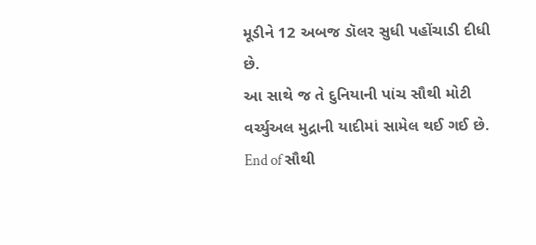મૂડીને 12 અબજ ડૉલર સુધી પહોંચાડી દીધી છે.
આ સાથે જ તે દુનિયાની પાંચ સૌથી મોટી વર્ચ્યુઅલ મુદ્રાની યાદીમાં સામેલ થઈ ગઈ છે.
End of સૌથી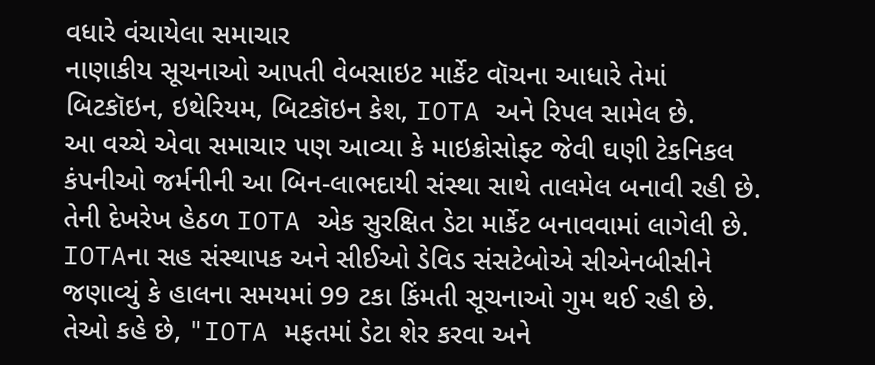વધારે વંચાયેલા સમાચાર
નાણાકીય સૂચનાઓ આપતી વેબસાઇટ માર્કેટ વૉચના આધારે તેમાં બિટકૉઇન, ઇથેરિયમ, બિટકૉઇન કેશ, IOTA અને રિપલ સામેલ છે.
આ વચ્ચે એવા સમાચાર પણ આવ્યા કે માઇક્રોસોફ્ટ જેવી ઘણી ટેકનિકલ કંપનીઓ જર્મનીની આ બિન-લાભદાયી સંસ્થા સાથે તાલમેલ બનાવી રહી છે.
તેની દેખરેખ હેઠળ IOTA એક સુરક્ષિત ડેટા માર્કેટ બનાવવામાં લાગેલી છે.
IOTAના સહ સંસ્થાપક અને સીઈઓ ડેવિડ સંસટેબોએ સીએનબીસીને જણાવ્યું કે હાલના સમયમાં 99 ટકા કિંમતી સૂચનાઓ ગુમ થઈ રહી છે.
તેઓ કહે છે, "IOTA મફતમાં ડેટા શેર કરવા અને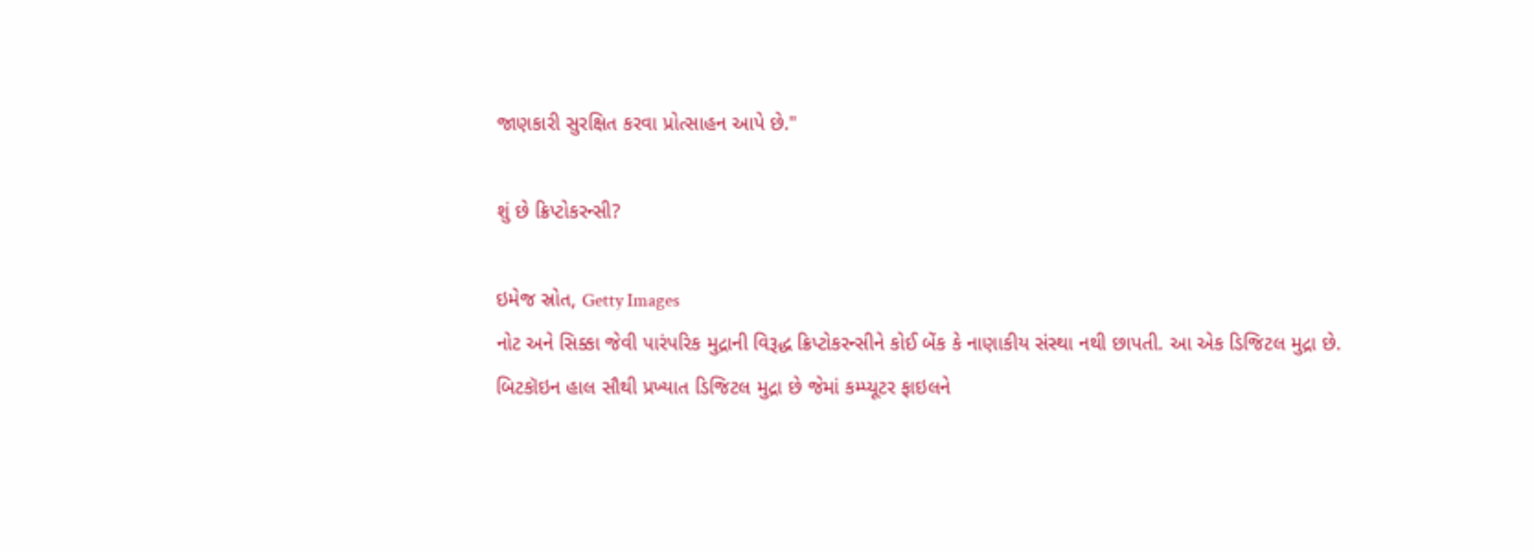જાણકારી સુરક્ષિત કરવા પ્રોત્સાહન આપે છે."

શું છે ક્રિપ્ટોકરન્સી?

ઇમેજ સ્રોત, Getty Images
નોટ અને સિક્કા જેવી પારંપરિક મુદ્રાની વિરૂદ્ધ ક્રિપ્ટોકરન્સીને કોઈ બેંક કે નાણાકીય સંસ્થા નથી છાપતી. આ એક ડિજિટલ મુદ્રા છે.
બિટકૉઇન હાલ સૌથી પ્રખ્યાત ડિજિટલ મુદ્રા છે જેમાં કમ્પ્યૂટર ફાઇલને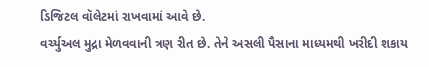ડિજિટલ વૉલેટમાં રાખવામાં આવે છે.
વર્ચ્યુઅલ મુદ્રા મેળવવાની ત્રણ રીત છે. તેને અસલી પૈસાના માધ્યમથી ખરીદી શકાય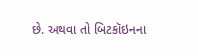છે. અથવા તો બિટકૉઇનના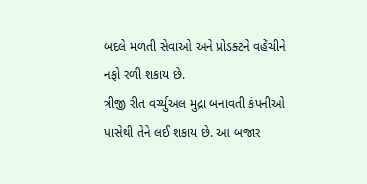બદલે મળતી સેવાઓ અને પ્રોડક્ટને વહેંચીને નફો રળી શકાય છે.
ત્રીજી રીત વર્ચ્યુઅલ મુદ્રા બનાવતી કંપનીઓ પાસેથી તેને લઈ શકાય છે. આ બજાર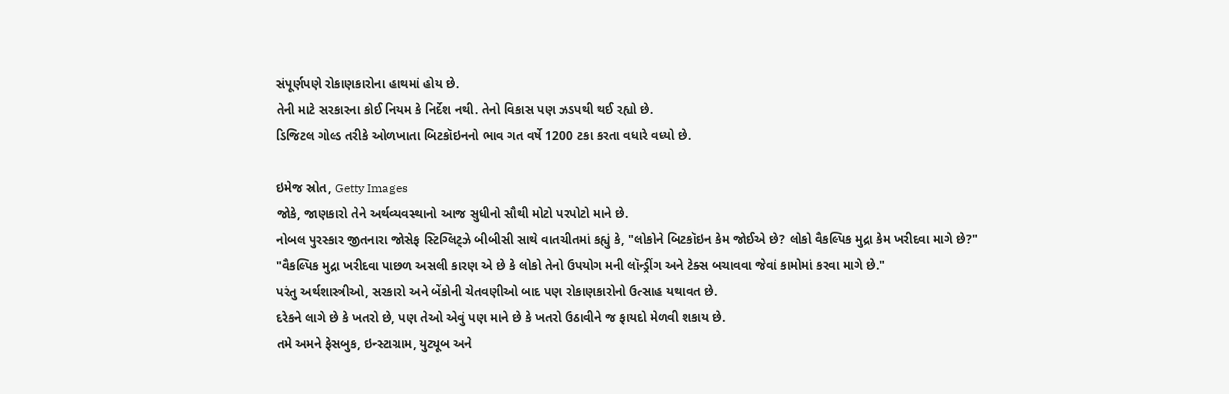સંપૂર્ણપણે રોકાણકારોના હાથમાં હોય છે.
તેની માટે સરકારના કોઈ નિયમ કે નિર્દેશ નથી. તેનો વિકાસ પણ ઝડપથી થઈ રહ્યો છે.
ડિજિટલ ગોલ્ડ તરીકે ઓળખાતા બિટકૉઇનનો ભાવ ગત વર્ષે 1200 ટકા કરતા વધારે વધ્યો છે.

ઇમેજ સ્રોત, Getty Images
જોકે, જાણકારો તેને અર્થવ્યવસ્થાનો આજ સુધીનો સૌથી મોટો પરપોટો માને છે.
નોબલ પુરસ્કાર જીતનારા જોસેફ સ્ટિગ્લિટ્ઝે બીબીસી સાથે વાતચીતમાં કહ્યું કે, "લોકોને બિટકૉઇન કેમ જોઈએ છે? લોકો વૈકલ્પિક મુદ્રા કેમ ખરીદવા માગે છે?"
"વૈકલ્પિક મુદ્રા ખરીદવા પાછળ અસલી કારણ એ છે કે લોકો તેનો ઉપયોગ મની લૉન્ડ્રીંગ અને ટેક્સ બચાવવા જેવાં કામોમાં કરવા માગે છે."
પરંતુ અર્થશાસ્ત્રીઓ, સરકારો અને બેંકોની ચેતવણીઓ બાદ પણ રોકાણકારોનો ઉત્સાહ યથાવત છે.
દરેકને લાગે છે કે ખતરો છે, પણ તેઓ એવું પણ માને છે કે ખતરો ઉઠાવીને જ ફાયદો મેળવી શકાય છે.
તમે અમને ફેસબુક, ઇન્સ્ટાગ્રામ, યુટ્યૂબ અને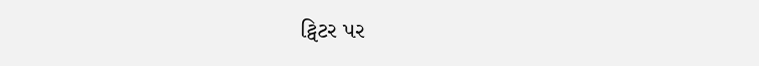ટ્વિટર પર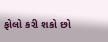ફોલો કરી શકો છો